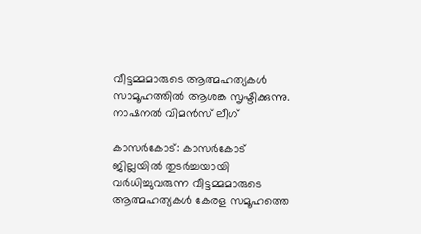വീട്ടമ്മമാരുടെ ആത്മഹത്യകൾ സാമൂഹത്തിൽ ആശങ്ക സൃഷ്ടിക്കുന്നു. നാഷനൽ വിമൻസ് ലീഗ്

കാസർകോട്: കാസർകോട് ജില്ലയിൽ തുടർച്ചയായി വർധിച്ചുവരുന്ന വീട്ടമ്മമാരുടെ ആത്മഹത്യകൾ കേരള സമൂഹത്തെ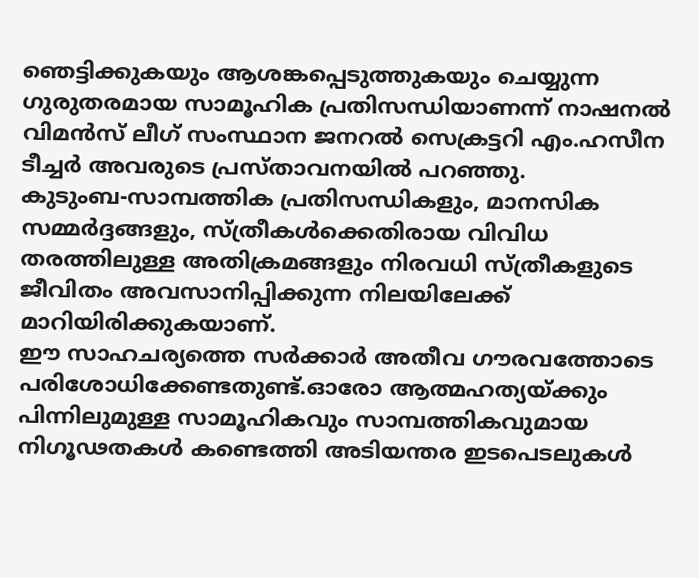ഞെട്ടിക്കുകയും ആശങ്കപ്പെടുത്തുകയും ചെയ്യുന്ന ഗുരുതരമായ സാമൂഹിക പ്രതിസന്ധിയാണന്ന് നാഷനൽ വിമൻസ് ലീഗ് സംസ്ഥാന ജനറൽ സെക്രട്ടറി എം.ഹസീന ടീച്ചർ അവരുടെ പ്രസ്താവനയിൽ പറഞ്ഞു.
കുടുംബ-സാമ്പത്തിക പ്രതിസന്ധികളും, മാനസിക സമ്മർദ്ദങ്ങളും, സ്ത്രീകൾക്കെതിരായ വിവിധ തരത്തിലുള്ള അതിക്രമങ്ങളും നിരവധി സ്ത്രീകളുടെ ജീവിതം അവസാനിപ്പിക്കുന്ന നിലയിലേക്ക് മാറിയിരിക്കുകയാണ്.
ഈ സാഹചര്യത്തെ സർക്കാർ അതീവ ഗൗരവത്തോടെ പരിശോധിക്കേണ്ടതുണ്ട്.ഓരോ ആത്മഹത്യയ്ക്കും പിന്നിലുമുള്ള സാമൂഹികവും സാമ്പത്തികവുമായ നിഗൂഢതകൾ കണ്ടെത്തി അടിയന്തര ഇടപെടലുകൾ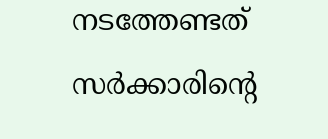നടത്തേണ്ടത് സർക്കാരിന്റെ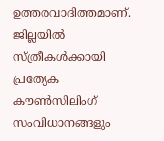ഉത്തരവാദിത്തമാണ്. ജില്ലയിൽ സ്ത്രീകൾക്കായി പ്രത്യേക കൗൺസിലിംഗ് സംവിധാനങ്ങളും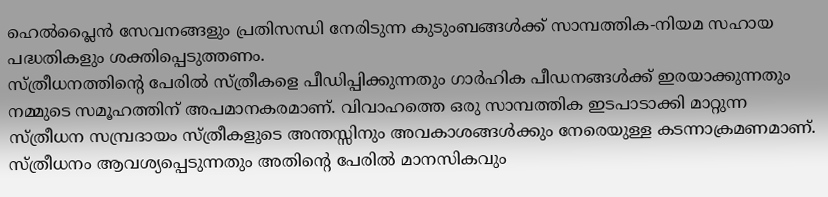ഹെൽപ്ലൈൻ സേവനങ്ങളും പ്രതിസന്ധി നേരിടുന്ന കുടുംബങ്ങൾക്ക് സാമ്പത്തിക-നിയമ സഹായ പദ്ധതികളും ശക്തിപ്പെടുത്തണം.
സ്ത്രീധനത്തിന്റെ പേരിൽ സ്ത്രീകളെ പീഡിപ്പിക്കുന്നതും ഗാർഹിക പീഡനങ്ങൾക്ക് ഇരയാക്കുന്നതും നമ്മുടെ സമൂഹത്തിന് അപമാനകരമാണ്. വിവാഹത്തെ ഒരു സാമ്പത്തിക ഇടപാടാക്കി മാറ്റുന്ന സ്ത്രീധന സമ്പ്രദായം സ്ത്രീകളുടെ അന്തസ്സിനും അവകാശങ്ങൾക്കും നേരെയുള്ള കടന്നാക്രമണമാണ്.
സ്ത്രീധനം ആവശ്യപ്പെടുന്നതും അതിന്റെ പേരിൽ മാനസികവും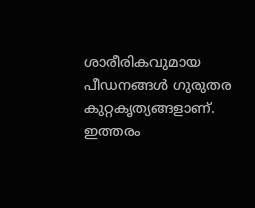ശാരീരികവുമായ പീഡനങ്ങൾ ഗുരുതര കുറ്റകൃത്യങ്ങളാണ്. ഇത്തരം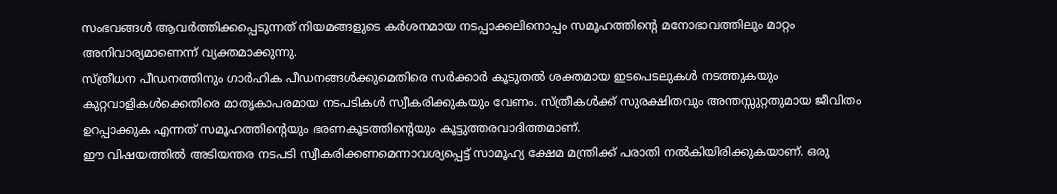സംഭവങ്ങൾ ആവർത്തിക്കപ്പെടുന്നത് നിയമങ്ങളുടെ കർശനമായ നടപ്പാക്കലിനൊപ്പം സമൂഹത്തിന്റെ മനോഭാവത്തിലും മാറ്റം അനിവാര്യമാണെന്ന് വ്യക്തമാക്കുന്നു.
സ്ത്രീധന പീഡനത്തിനും ഗാർഹിക പീഡനങ്ങൾക്കുമെതിരെ സർക്കാർ കൂടുതൽ ശക്തമായ ഇടപെടലുകൾ നടത്തുകയും കുറ്റവാളികൾക്കെതിരെ മാതൃകാപരമായ നടപടികൾ സ്വീകരിക്കുകയും വേണം. സ്ത്രീകൾക്ക് സുരക്ഷിതവും അന്തസ്സുറ്റതുമായ ജീവിതം ഉറപ്പാക്കുക എന്നത് സമൂഹത്തിന്റെയും ഭരണകൂടത്തിന്റെയും കൂട്ടുത്തരവാദിത്തമാണ്.
ഈ വിഷയത്തിൽ അടിയന്തര നടപടി സ്വീകരിക്കണമെന്നാവശ്യപ്പെട്ട് സാമൂഹ്യ ക്ഷേമ മന്ത്രിക്ക് പരാതി നൽകിയിരിക്കുകയാണ്. ഒരു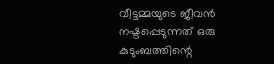വീട്ടമ്മയുടെ ജീവൻ നഷ്ടപ്പെടുന്നത് ഒരു കുടുംബത്തിന്റെ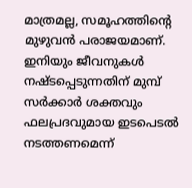മാത്രമല്ല, സമൂഹത്തിന്റെ മുഴുവൻ പരാജയമാണ്. ഇനിയും ജീവനുകൾ നഷ്ടപ്പെടുന്നതിന് മുമ്പ് സർക്കാർ ശക്തവും ഫലപ്രദവുമായ ഇടപെടൽ നടത്തണമെന്ന്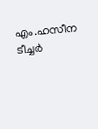എം.ഹസീന ടീച്ചർ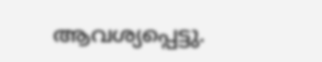ആവശ്യപ്പെട്ടു.